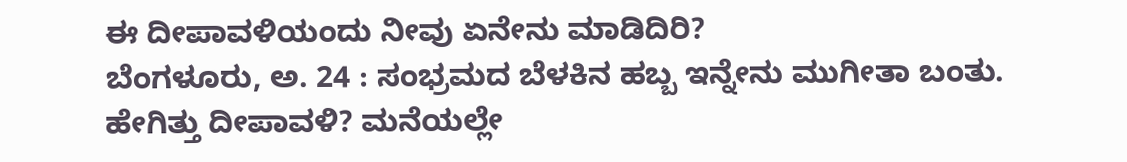ಈ ದೀಪಾವಳಿಯಂದು ನೀವು ಏನೇನು ಮಾಡಿದಿರಿ?
ಬೆಂಗಳೂರು, ಅ. 24 : ಸಂಭ್ರಮದ ಬೆಳಕಿನ ಹಬ್ಬ ಇನ್ನೇನು ಮುಗೀತಾ ಬಂತು. ಹೇಗಿತ್ತು ದೀಪಾವಳಿ? ಮನೆಯಲ್ಲೇ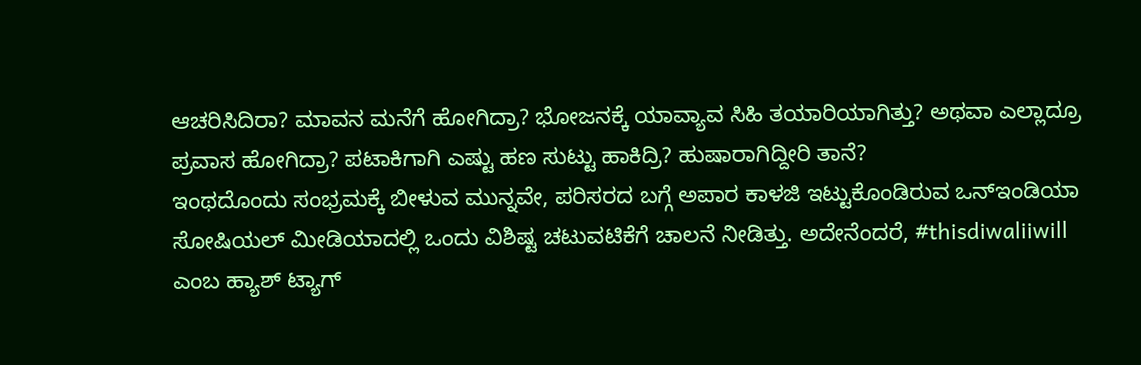ಆಚರಿಸಿದಿರಾ? ಮಾವನ ಮನೆಗೆ ಹೋಗಿದ್ರಾ? ಭೋಜನಕ್ಕೆ ಯಾವ್ಯಾವ ಸಿಹಿ ತಯಾರಿಯಾಗಿತ್ತು? ಅಥವಾ ಎಲ್ಲಾದ್ರೂ ಪ್ರವಾಸ ಹೋಗಿದ್ರಾ? ಪಟಾಕಿಗಾಗಿ ಎಷ್ಟು ಹಣ ಸುಟ್ಟು ಹಾಕಿದ್ರಿ? ಹುಷಾರಾಗಿದ್ದೀರಿ ತಾನೆ?
ಇಂಥದೊಂದು ಸಂಭ್ರಮಕ್ಕೆ ಬೀಳುವ ಮುನ್ನವೇ, ಪರಿಸರದ ಬಗ್ಗೆ ಅಪಾರ ಕಾಳಜಿ ಇಟ್ಟುಕೊಂಡಿರುವ ಒನ್ಇಂಡಿಯಾ ಸೋಷಿಯಲ್ ಮೀಡಿಯಾದಲ್ಲಿ ಒಂದು ವಿಶಿಷ್ಟ ಚಟುವಟಿಕೆಗೆ ಚಾಲನೆ ನೀಡಿತ್ತು. ಅದೇನೆಂದರೆ, #thisdiwaliiwill ಎಂಬ ಹ್ಯಾಶ್ ಟ್ಯಾಗ್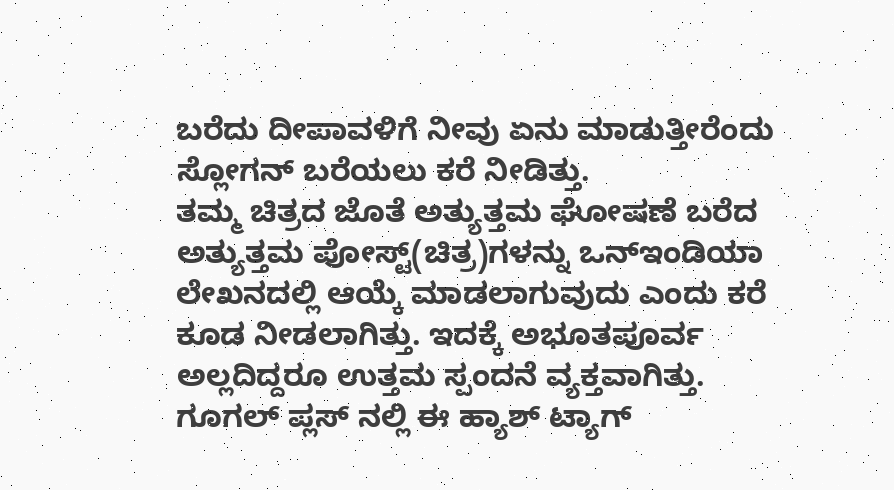ಬರೆದು ದೀಪಾವಳಿಗೆ ನೀವು ಏನು ಮಾಡುತ್ತೀರೆಂದು ಸ್ಲೋಗನ್ ಬರೆಯಲು ಕರೆ ನೀಡಿತ್ತು.
ತಮ್ಮ ಚಿತ್ರದ ಜೊತೆ ಅತ್ಯುತ್ತಮ ಘೋಷಣೆ ಬರೆದ ಅತ್ಯುತ್ತಮ ಪೋಸ್ಟ್(ಚಿತ್ರ)ಗಳನ್ನು ಒನ್ಇಂಡಿಯಾ ಲೇಖನದಲ್ಲಿ ಆಯ್ಕೆ ಮಾಡಲಾಗುವುದು ಎಂದು ಕರೆ ಕೂಡ ನೀಡಲಾಗಿತ್ತು. ಇದಕ್ಕೆ ಅಭೂತಪೂರ್ವ ಅಲ್ಲದಿದ್ದರೂ ಉತ್ತಮ ಸ್ಪಂದನೆ ವ್ಯಕ್ತವಾಗಿತ್ತು. ಗೂಗಲ್ ಪ್ಲಸ್ ನಲ್ಲಿ ಈ ಹ್ಯಾಶ್ ಟ್ಯಾಗ್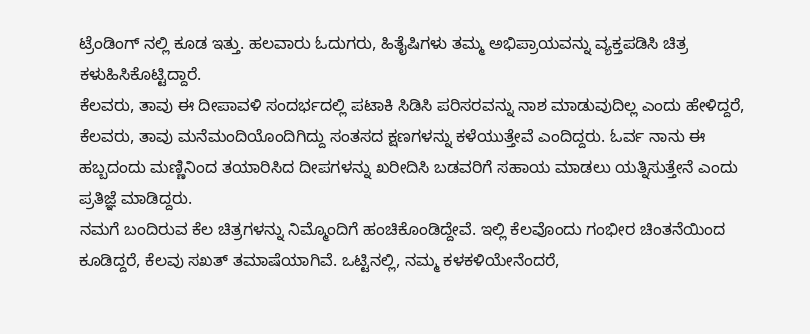ಟ್ರೆಂಡಿಂಗ್ ನಲ್ಲಿ ಕೂಡ ಇತ್ತು. ಹಲವಾರು ಓದುಗರು, ಹಿತೈಷಿಗಳು ತಮ್ಮ ಅಭಿಪ್ರಾಯವನ್ನು ವ್ಯಕ್ತಪಡಿಸಿ ಚಿತ್ರ ಕಳುಹಿಸಿಕೊಟ್ಟಿದ್ದಾರೆ.
ಕೆಲವರು, ತಾವು ಈ ದೀಪಾವಳಿ ಸಂದರ್ಭದಲ್ಲಿ ಪಟಾಕಿ ಸಿಡಿಸಿ ಪರಿಸರವನ್ನು ನಾಶ ಮಾಡುವುದಿಲ್ಲ ಎಂದು ಹೇಳಿದ್ದರೆ, ಕೆಲವರು, ತಾವು ಮನೆಮಂದಿಯೊಂದಿಗಿದ್ದು ಸಂತಸದ ಕ್ಷಣಗಳನ್ನು ಕಳೆಯುತ್ತೇವೆ ಎಂದಿದ್ದರು. ಓರ್ವ ನಾನು ಈ ಹಬ್ಬದಂದು ಮಣ್ಣಿನಿಂದ ತಯಾರಿಸಿದ ದೀಪಗಳನ್ನು ಖರೀದಿಸಿ ಬಡವರಿಗೆ ಸಹಾಯ ಮಾಡಲು ಯತ್ನಿಸುತ್ತೇನೆ ಎಂದು ಪ್ರತಿಜ್ಞೆ ಮಾಡಿದ್ದರು.
ನಮಗೆ ಬಂದಿರುವ ಕೆಲ ಚಿತ್ರಗಳನ್ನು ನಿಮ್ಮೊಂದಿಗೆ ಹಂಚಿಕೊಂಡಿದ್ದೇವೆ. ಇಲ್ಲಿ ಕೆಲವೊಂದು ಗಂಭೀರ ಚಿಂತನೆಯಿಂದ ಕೂಡಿದ್ದರೆ, ಕೆಲವು ಸಖತ್ ತಮಾಷೆಯಾಗಿವೆ. ಒಟ್ಟಿನಲ್ಲಿ, ನಮ್ಮ ಕಳಕಳಿಯೇನೆಂದರೆ,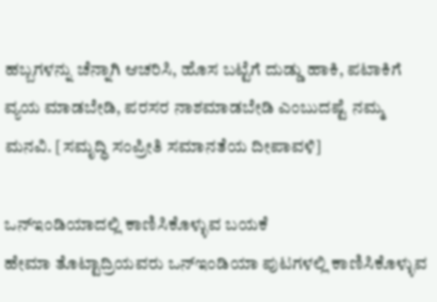ಹಬ್ಬಗಳನ್ನು ಚೆನ್ನಾಗಿ ಆಚರಿಸಿ, ಹೊಸ ಬಟ್ಟೆಗೆ ದುಡ್ಡು ಹಾಕಿ, ಪಟಾಕಿಗೆ ವ್ಯಯ ಮಾಡಬೇಡಿ, ಪರಸರ ನಾಶಮಾಡಬೇಡಿ ಎಂಬುದಷ್ಟೆ ನಮ್ಮ ಮನವಿ. [ಸಮೃದ್ಧಿ ಸಂಪ್ರೀತಿ ಸಮಾನತೆಯ ದೀಪಾವಳಿ]

ಒನ್ಇಂಡಿಯಾದಲ್ಲಿ ಕಾಣಿಸಿಕೊಳ್ಳುವ ಬಯಕೆ
ಹೇಮಾ ತೊಟ್ಟಾದ್ರಿಯವರು ಒನ್ಇಂಡಿಯಾ ಪುಟಗಳಲ್ಲಿ ಕಾಣಿಸಿಕೊಳ್ಳುವ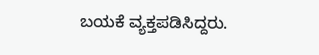ಬಯಕೆ ವ್ಯಕ್ತಪಡಿಸಿದ್ದರು.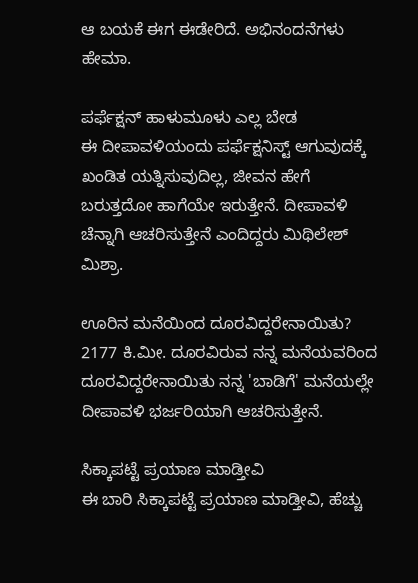ಆ ಬಯಕೆ ಈಗ ಈಡೇರಿದೆ. ಅಭಿನಂದನೆಗಳು ಹೇಮಾ.

ಪರ್ಫೆಕ್ಷನ್ ಹಾಳುಮೂಳು ಎಲ್ಲ ಬೇಡ
ಈ ದೀಪಾವಳಿಯಂದು ಪರ್ಫೆಕ್ಷನಿಸ್ಟ್ ಆಗುವುದಕ್ಕೆ ಖಂಡಿತ ಯತ್ನಿಸುವುದಿಲ್ಲ, ಜೀವನ ಹೇಗೆ ಬರುತ್ತದೋ ಹಾಗೆಯೇ ಇರುತ್ತೇನೆ. ದೀಪಾವಳಿ ಚೆನ್ನಾಗಿ ಆಚರಿಸುತ್ತೇನೆ ಎಂದಿದ್ದರು ಮಿಥಿಲೇಶ್ ಮಿಶ್ರಾ.

ಊರಿನ ಮನೆಯಿಂದ ದೂರವಿದ್ದರೇನಾಯಿತು?
2177 ಕಿ.ಮೀ. ದೂರವಿರುವ ನನ್ನ ಮನೆಯವರಿಂದ ದೂರವಿದ್ದರೇನಾಯಿತು ನನ್ನ 'ಬಾಡಿಗೆ' ಮನೆಯಲ್ಲೇ ದೀಪಾವಳಿ ಭರ್ಜರಿಯಾಗಿ ಆಚರಿಸುತ್ತೇನೆ.

ಸಿಕ್ಕಾಪಟ್ಟೆ ಪ್ರಯಾಣ ಮಾಡ್ತೀವಿ
ಈ ಬಾರಿ ಸಿಕ್ಕಾಪಟ್ಟೆ ಪ್ರಯಾಣ ಮಾಡ್ತೀವಿ, ಹೆಚ್ಚು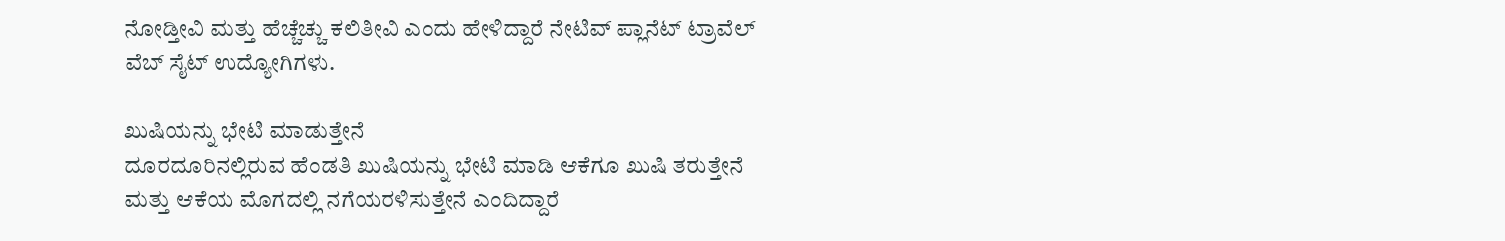ನೋಡ್ತೀವಿ ಮತ್ತು ಹೆಚ್ಚೆಚ್ಚು ಕಲಿತೀವಿ ಎಂದು ಹೇಳಿದ್ದಾರೆ ನೇಟಿವ್ ಪ್ಲಾನೆಟ್ ಟ್ರಾವೆಲ್ ವೆಬ್ ಸೈಟ್ ಉದ್ಯೋಗಿಗಳು.

ಖುಷಿಯನ್ನು ಭೇಟಿ ಮಾಡುತ್ತೇನೆ
ದೂರದೂರಿನಲ್ಲಿರುವ ಹೆಂಡತಿ ಖುಷಿಯನ್ನು ಭೇಟಿ ಮಾಡಿ ಆಕೆಗೂ ಖುಷಿ ತರುತ್ತೇನೆ ಮತ್ತು ಆಕೆಯ ಮೊಗದಲ್ಲಿ ನಗೆಯರಳಿಸುತ್ತೇನೆ ಎಂದಿದ್ದಾರೆ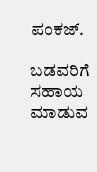ಪಂಕಜ್.

ಬಡವರಿಗೆ ಸಹಾಯ ಮಾಡುವ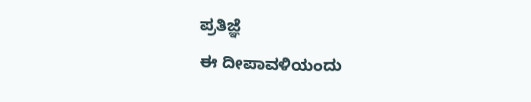ಪ್ರತಿಜ್ಞೆ
ಈ ದೀಪಾವಳಿಯಂದು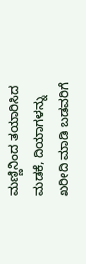ಮಣ್ಣಿನಿಂದ ತಯಾರಿಸಿದ ಮಡಕೆ, ದಿಯಾಗಳನ್ನು ಖರೀದಿ ಮಾಡಿ ಬಡವರಿಗೆ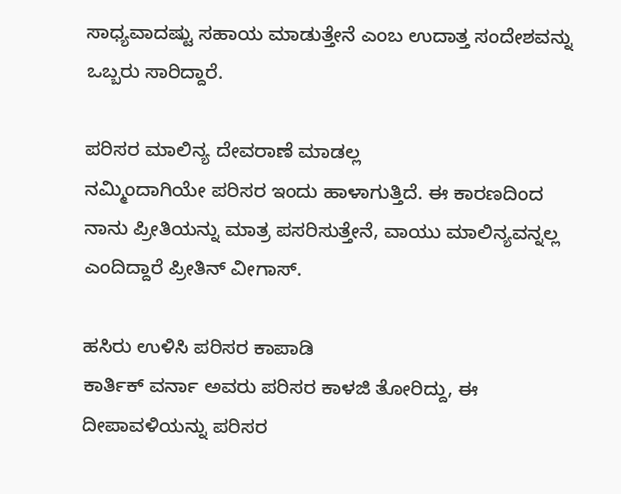ಸಾಧ್ಯವಾದಷ್ಟು ಸಹಾಯ ಮಾಡುತ್ತೇನೆ ಎಂಬ ಉದಾತ್ತ ಸಂದೇಶವನ್ನು ಒಬ್ಬರು ಸಾರಿದ್ದಾರೆ.

ಪರಿಸರ ಮಾಲಿನ್ಯ ದೇವರಾಣೆ ಮಾಡಲ್ಲ
ನಮ್ಮಿಂದಾಗಿಯೇ ಪರಿಸರ ಇಂದು ಹಾಳಾಗುತ್ತಿದೆ. ಈ ಕಾರಣದಿಂದ ನಾನು ಪ್ರೀತಿಯನ್ನು ಮಾತ್ರ ಪಸರಿಸುತ್ತೇನೆ, ವಾಯು ಮಾಲಿನ್ಯವನ್ನಲ್ಲ ಎಂದಿದ್ದಾರೆ ಪ್ರೀತಿನ್ ವೀಗಾಸ್.

ಹಸಿರು ಉಳಿಸಿ ಪರಿಸರ ಕಾಪಾಡಿ
ಕಾರ್ತಿಕ್ ವರ್ನಾ ಅವರು ಪರಿಸರ ಕಾಳಜಿ ತೋರಿದ್ದು, ಈ ದೀಪಾವಳಿಯನ್ನು ಪರಿಸರ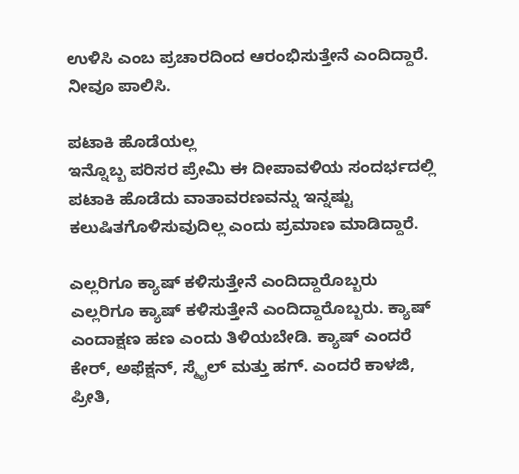ಉಳಿಸಿ ಎಂಬ ಪ್ರಚಾರದಿಂದ ಆರಂಭಿಸುತ್ತೇನೆ ಎಂದಿದ್ದಾರೆ. ನೀವೂ ಪಾಲಿಸಿ.

ಪಟಾಕಿ ಹೊಡೆಯಲ್ಲ
ಇನ್ನೊಬ್ಬ ಪರಿಸರ ಪ್ರೇಮಿ ಈ ದೀಪಾವಳಿಯ ಸಂದರ್ಭದಲ್ಲಿ ಪಟಾಕಿ ಹೊಡೆದು ವಾತಾವರಣವನ್ನು ಇನ್ನಷ್ಟು ಕಲುಷಿತಗೊಳಿಸುವುದಿಲ್ಲ ಎಂದು ಪ್ರಮಾಣ ಮಾಡಿದ್ದಾರೆ.

ಎಲ್ಲರಿಗೂ ಕ್ಯಾಷ್ ಕಳಿಸುತ್ತೇನೆ ಎಂದಿದ್ದಾರೊಬ್ಬರು
ಎಲ್ಲರಿಗೂ ಕ್ಯಾಷ್ ಕಳಿಸುತ್ತೇನೆ ಎಂದಿದ್ದಾರೊಬ್ಬರು. ಕ್ಯಾಷ್ ಎಂದಾಕ್ಷಣ ಹಣ ಎಂದು ತಿಳಿಯಬೇಡಿ. ಕ್ಯಾಷ್ ಎಂದರೆ ಕೇರ್, ಅಫೆಕ್ಷನ್, ಸ್ಮೈಲ್ ಮತ್ತು ಹಗ್. ಎಂದರೆ ಕಾಳಜಿ, ಪ್ರೀತಿ,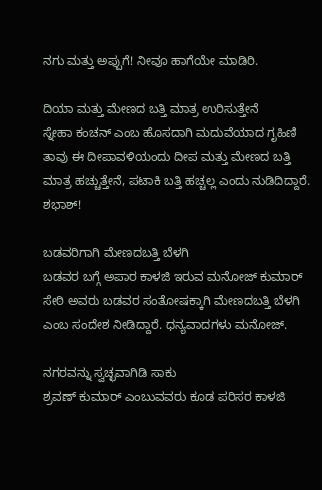ನಗು ಮತ್ತು ಅಪ್ಪುಗೆ! ನೀವೂ ಹಾಗೆಯೇ ಮಾಡಿರಿ.

ದಿಯಾ ಮತ್ತು ಮೇಣದ ಬತ್ತಿ ಮಾತ್ರ ಉರಿಸುತ್ತೇನೆ
ಸ್ನೇಹಾ ಕಂಚನ್ ಎಂಬ ಹೊಸದಾಗಿ ಮದುವೆಯಾದ ಗೃಹಿಣಿ ತಾವು ಈ ದೀಪಾವಳಿಯಂದು ದೀಪ ಮತ್ತು ಮೇಣದ ಬತ್ತಿ ಮಾತ್ರ ಹಚ್ಚುತ್ತೇನೆ, ಪಟಾಕಿ ಬತ್ತಿ ಹಚ್ಚಲ್ಲ ಎಂದು ನುಡಿದಿದ್ದಾರೆ. ಶಭಾಶ್!

ಬಡವರಿಗಾಗಿ ಮೇಣದಬತ್ತಿ ಬೆಳಗಿ
ಬಡವರ ಬಗ್ಗೆ ಅಪಾರ ಕಾಳಜಿ ಇರುವ ಮನೋಜ್ ಕುಮಾರ್ ಸೇಠಿ ಅವರು ಬಡವರ ಸಂತೋಷಕ್ಕಾಗಿ ಮೇಣದಬತ್ತಿ ಬೆಳಗಿ ಎಂಬ ಸಂದೇಶ ನೀಡಿದ್ದಾರೆ. ಧನ್ಯವಾದಗಳು ಮನೋಜ್.

ನಗರವನ್ನು ಸ್ವಚ್ಛವಾಗಿಡಿ ಸಾಕು
ಶ್ರವಣ್ ಕುಮಾರ್ ಎಂಬುವವರು ಕೂಡ ಪರಿಸರ ಕಾಳಜಿ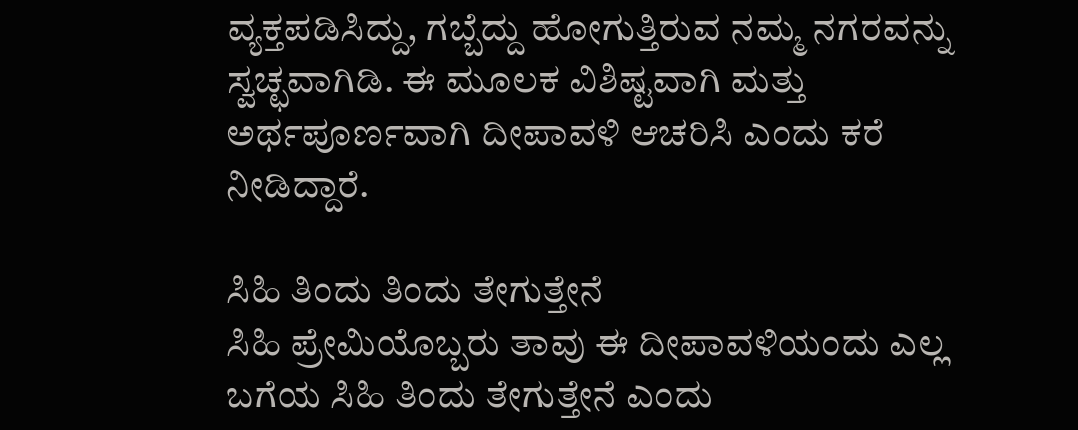ವ್ಯಕ್ತಪಡಿಸಿದ್ದು, ಗಬ್ಬೆದ್ದು ಹೋಗುತ್ತಿರುವ ನಮ್ಮ ನಗರವನ್ನು ಸ್ವಚ್ಛವಾಗಿಡಿ. ಈ ಮೂಲಕ ವಿಶಿಷ್ಟವಾಗಿ ಮತ್ತು ಅರ್ಥಪೂರ್ಣವಾಗಿ ದೀಪಾವಳಿ ಆಚರಿಸಿ ಎಂದು ಕರೆ ನೀಡಿದ್ದಾರೆ.

ಸಿಹಿ ತಿಂದು ತಿಂದು ತೇಗುತ್ತೇನೆ
ಸಿಹಿ ಪ್ರೇಮಿಯೊಬ್ಬರು ತಾವು ಈ ದೀಪಾವಳಿಯಂದು ಎಲ್ಲ ಬಗೆಯ ಸಿಹಿ ತಿಂದು ತೇಗುತ್ತೇನೆ ಎಂದು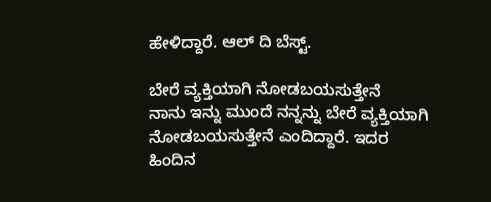ಹೇಳಿದ್ದಾರೆ. ಆಲ್ ದಿ ಬೆಸ್ಟ್.

ಬೇರೆ ವ್ಯಕ್ತಿಯಾಗಿ ನೋಡಬಯಸುತ್ತೇನೆ
ನಾನು ಇನ್ನು ಮುಂದೆ ನನ್ನನ್ನು ಬೇರೆ ವ್ಯಕ್ತಿಯಾಗಿ ನೋಡಬಯಸುತ್ತೇನೆ ಎಂದಿದ್ದಾರೆ. ಇದರ ಹಿಂದಿನ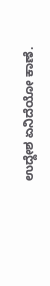ಉದ್ದೇಶ ಏನಿದೆಯೋ ಕಾಣೆ.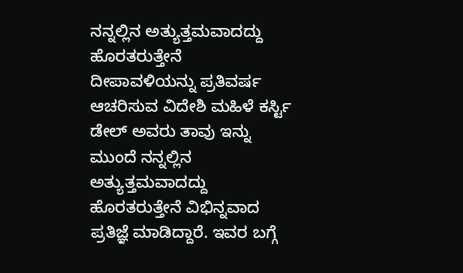ನನ್ನಲ್ಲಿನ ಅತ್ಯುತ್ತಮವಾದದ್ದು ಹೊರತರುತ್ತೇನೆ
ದೀಪಾವಳಿಯನ್ನು ಪ್ರತಿವರ್ಷ ಆಚರಿಸುವ ವಿದೇಶಿ ಮಹಿಳೆ ಕರ್ಸ್ಟಿ ಡೇಲ್ ಅವರು ತಾವು ಇನ್ನು ಮುಂದೆ ನನ್ನಲ್ಲಿನ ಅತ್ಯುತ್ತಮವಾದದ್ದು ಹೊರತರುತ್ತೇನೆ ವಿಭಿನ್ನವಾದ ಪ್ರತಿಜ್ಞೆ ಮಾಡಿದ್ದಾರೆ. ಇವರ ಬಗ್ಗೆ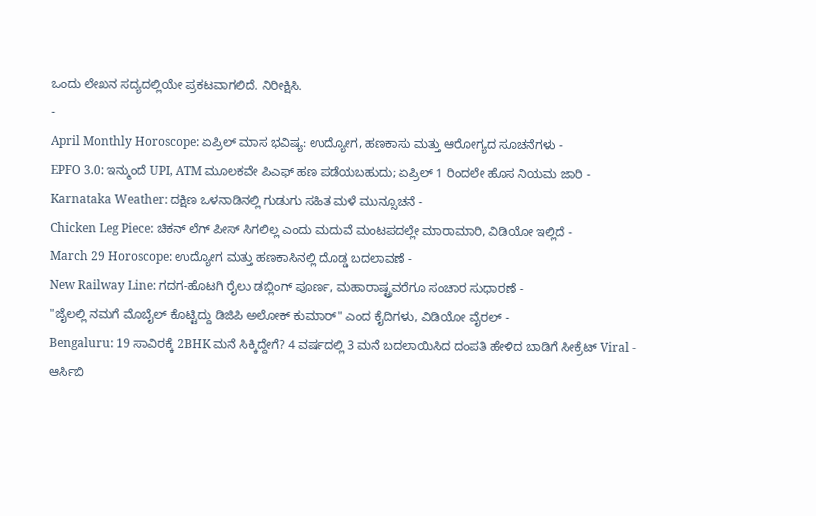ಒಂದು ಲೇಖನ ಸದ್ಯದಲ್ಲಿಯೇ ಪ್ರಕಟವಾಗಲಿದೆ. ನಿರೀಕ್ಷಿಸಿ.
-
April Monthly Horoscope: ಏಪ್ರಿಲ್ ಮಾಸ ಭವಿಷ್ಯ: ಉದ್ಯೋಗ, ಹಣಕಾಸು ಮತ್ತು ಆರೋಗ್ಯದ ಸೂಚನೆಗಳು -
EPFO 3.0: ಇನ್ಮುಂದೆ UPI, ATM ಮೂಲಕವೇ ಪಿಎಫ್ ಹಣ ಪಡೆಯಬಹುದು; ಏಪ್ರಿಲ್ 1 ರಿಂದಲೇ ಹೊಸ ನಿಯಮ ಜಾರಿ -
Karnataka Weather: ದಕ್ಷಿಣ ಒಳನಾಡಿನಲ್ಲಿ ಗುಡುಗು ಸಹಿತ ಮಳೆ ಮುನ್ಸೂಚನೆ -
Chicken Leg Piece: ಚಿಕನ್ ಲೆಗ್ ಪೀಸ್ ಸಿಗಲಿಲ್ಲ ಎಂದು ಮದುವೆ ಮಂಟಪದಲ್ಲೇ ಮಾರಾಮಾರಿ, ವಿಡಿಯೋ ಇಲ್ಲಿದೆ -
March 29 Horoscope: ಉದ್ಯೋಗ ಮತ್ತು ಹಣಕಾಸಿನಲ್ಲಿ ದೊಡ್ಡ ಬದಲಾವಣೆ -
New Railway Line: ಗದಗ-ಹೊಟಗಿ ರೈಲು ಡಬ್ಲಿಂಗ್ ಪೂರ್ಣ, ಮಹಾರಾಷ್ಟ್ರವರೆಗೂ ಸಂಚಾರ ಸುಧಾರಣೆ -
"ಜೈಲಲ್ಲಿ ನಮಗೆ ಮೊಬೈಲ್ ಕೊಟ್ಟಿದ್ದು ಡಿಜಿಪಿ ಅಲೋಕ್ ಕುಮಾರ್" ಎಂದ ಕೈದಿಗಳು, ವಿಡಿಯೋ ವೈರಲ್ -
Bengaluru: 19 ಸಾವಿರಕ್ಕೆ 2BHK ಮನೆ ಸಿಕ್ಕಿದ್ದೇಗೆ? 4 ವರ್ಷದಲ್ಲಿ 3 ಮನೆ ಬದಲಾಯಿಸಿದ ದಂಪತಿ ಹೇಳಿದ ಬಾಡಿಗೆ ಸೀಕ್ರೆಟ್ Viral -
ಆರ್ಸಿಬಿ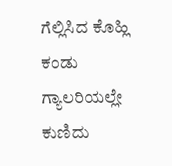ಗೆಲ್ಲಿಸಿದ ಕೊಹ್ಲಿ ಕಂಡು ಗ್ಯಾಲರಿಯಲ್ಲೇ ಕುಣಿದು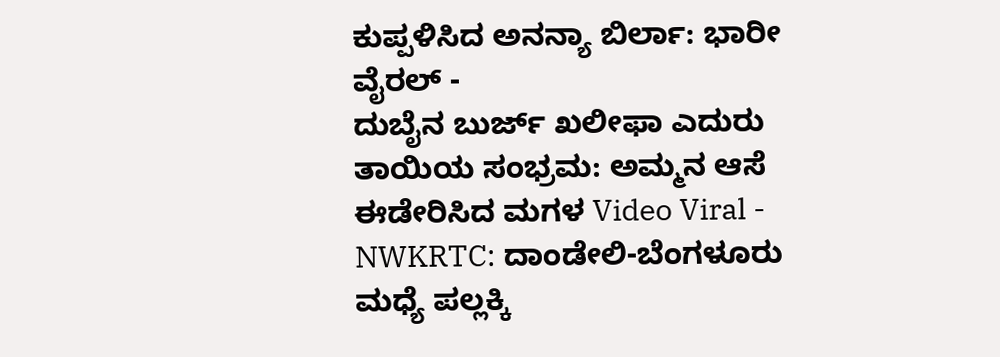ಕುಪ್ಪಳಿಸಿದ ಅನನ್ಯಾ ಬಿರ್ಲಾ: ಭಾರೀ ವೈರಲ್ -
ದುಬೈನ ಬುರ್ಜ್ ಖಲೀಫಾ ಎದುರು ತಾಯಿಯ ಸಂಭ್ರಮ: ಅಮ್ಮನ ಆಸೆ ಈಡೇರಿಸಿದ ಮಗಳ Video Viral -
NWKRTC: ದಾಂಡೇಲಿ-ಬೆಂಗಳೂರು ಮಧ್ಯೆ ಪಲ್ಲಕ್ಕಿ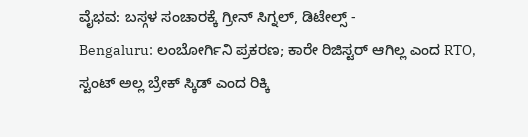ವೈಭವ: ಬಸ್ಗಳ ಸಂಚಾರಕ್ಕೆ ಗ್ರೀನ್ ಸಿಗ್ನಲ್, ಡಿಟೇಲ್ಸ್ -
Bengaluru: ಲಂಬೋರ್ಗಿನಿ ಪ್ರಕರಣ; ಕಾರೇ ರಿಜಿಸ್ಟರ್ ಆಗಿಲ್ಲ ಎಂದ RTO, ಸ್ಟಂಟ್ ಅಲ್ಲ ಬ್ರೇಕ್ ಸ್ಕಿಡ್ ಎಂದ ರಿಕ್ಕಿ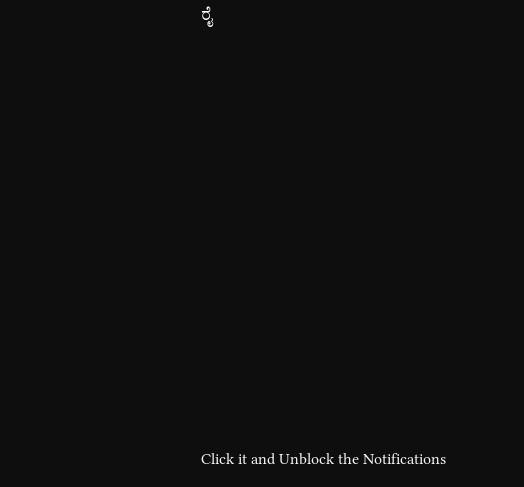ರೈ












Click it and Unblock the Notifications